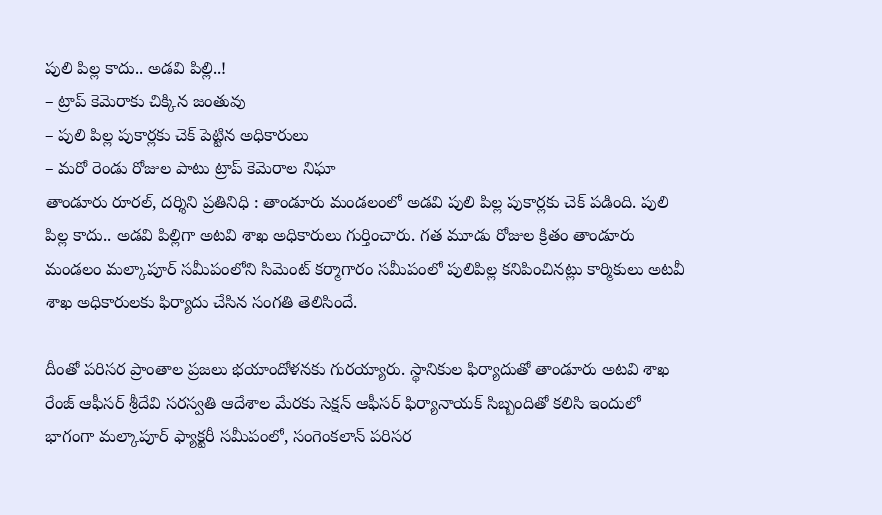పులి పిల్ల కాదు.. అడవి పిల్లి..!
– ట్రాప్ కెమెరాకు చిక్కిన జంతువు
– పులి పిల్ల పుకార్లకు చెక్ పెట్టిన అధికారులు
– మరో రెండు రోజుల పాటు ట్రాప్ కెమెరాల నిఘా
తాండూరు రూరల్, దర్శిని ప్రతినిధి : తాండూరు మండలంలో అడవి పులి పిల్ల పుకార్లకు చెక్ పడింది. పులి పిల్ల కాదు.. అడవి పిల్లిగా అటవి శాఖ అధికారులు గుర్తించారు. గత మూడు రోజుల క్రితం తాండూరు మండలం మల్కాపూర్ సమీపంలోని సిమెంట్ కర్మాగారం సమీపంలో పులిపిల్ల కనిపించినట్లు కార్మికులు అటవీ శాఖ అధికారులకు ఫిర్యాదు చేసిన సంగతి తెలిసిందే.

దీంతో పరిసర ప్రాంతాల ప్రజలు భయాందోళనకు గురయ్యారు. స్థానికుల ఫిర్యాదుతో తాండూరు అటవి శాఖ రేంజ్ ఆఫీసర్ శ్రీదేవి సరస్వతి ఆదేశాల మేరకు సెక్షన్ ఆఫీసర్ ఫిర్యానాయక్ సిబ్బందితో కలిసి ఇందులో భాగంగా మల్కాపూర్ ఫ్యాక్టరీ సమీపంలో, సంగెంకలాన్ పరిసర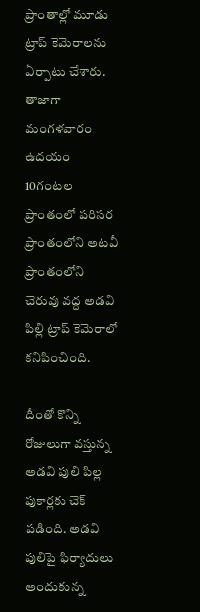ప్రాంతాల్లో మూడు ట్రాప్ కెమెరాలను ఏర్పాటు చేశారు. తాజాగా మంగళవారం ఉదయం 10గంటల ప్రాంతంలో పరిసర ప్రాంతంలోని అటవీ ప్రాంతంలోని చెరువు వద్ద అడవి పిల్లి ట్రాప్ కెమెరాలో కనిపించింది.

దీంతో కొన్ని రోజులుగా వస్తున్న అడవి పులి పిల్ల పుకార్లకు చెక్ పడింది. అడవి పులిపై ఫిర్యాదులు అందుకున్న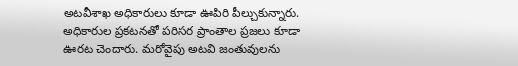అటవీశాఖ అధికారులు కూడా ఊపిరి పీల్చుకున్నారు. అధికారుల ప్రకటనతో పరిసర ప్రాంతాల ప్రజలు కూడా ఊరట చెందారు. మరోవైపు అటవి జంతువులను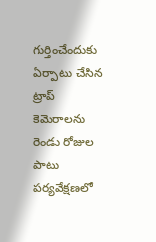గుర్తించేందుకు ఏర్పాటు చేసిన ట్రాప్ కెమెరాలను రెండు రోజుల పాటు పర్యవేక్షణలో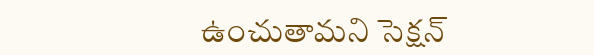ఉంచుతామని సెక్షన్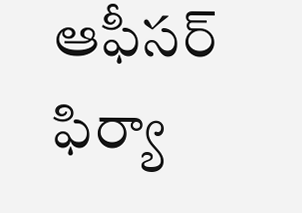ఆఫీసర్ ఫిర్యా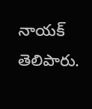నాయక్ తెలిపారు.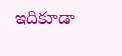ఇదికూడా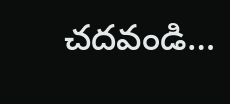చదవండి…